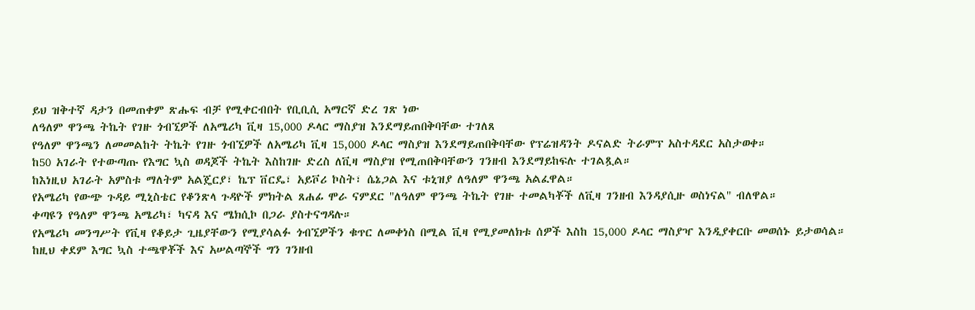ይህ ዝቅተኛ ዳታን በመጠቀም ጽሑፍ ብቻ የሚቀርብበት የቢቢሲ አማርኛ ድረ ገጽ ነው
ለዓለም ዋንጫ ትኬት የገዙ ጎብኚዎች ለአሜሪካ ቪዛ 15,000 ዶላር ማስያዝ እንደማይጠበቅባቸው ተገለጸ
የዓለም ዋንጫን ለመመልከት ትኬት የገዙ ጎብኚዎች ለአሜሪካ ቪዛ 15,000 ዶላር ማስያዝ እንደማይጠበቅባቸው የፕሬዝዳንት ዶናልድ ትራምፕ አስተዳደር አስታወቀ።
ከ50 አገራት የተውጣጡ የእግር ኳስ ወዳጆች ትኬት እስከገዙ ድረስ ለቪዛ ማስያዝ የሚጠበቅባቸውን ገንዘብ እንደማይከፍሉ ተገልጿል።
ከእነዚህ አገራት አምስቱ ማለትም አልጄርያ፣ ኬፕ ቨርዴ፣ አይቮሪ ኮስት፣ ሴኔጋል እና ቱኒዝያ ለዓለም ዋንጫ አልፈዋል።
የአሜሪካ የውጭ ጉዳይ ሚኒስቴር የቆንጽላ ጉዳዮች ምክትል ጸሐፊ ሞራ ናምደር "ለዓለም ዋንጫ ትኬት የገዙ ተመልካቾች ለቪዛ ገንዘብ እንዳያሲዙ ወስነናል" ብለዋል።
ቀጣዩን የዓለም ዋንጫ አሜሪካ፣ ካናዳ እና ሜክሲኮ በጋራ ያስተናግዳሉ።
የአሜሪካ መንግሥት የቪዛ የቆይታ ጊዜያቸውን የሚያሳልፉ ጎብኚዎችን ቁጥር ለመቀነስ በሚል ቪዛ የሚያመለክቱ ሰዎች እስከ 15,000 ዶላር ማስያዣ እንዲያቀርቡ መወሰኑ ይታወሳል።
ከዚህ ቀደም እግር ኳስ ተጫዋቾች እና አሠልጣኞች ግን ገንዘብ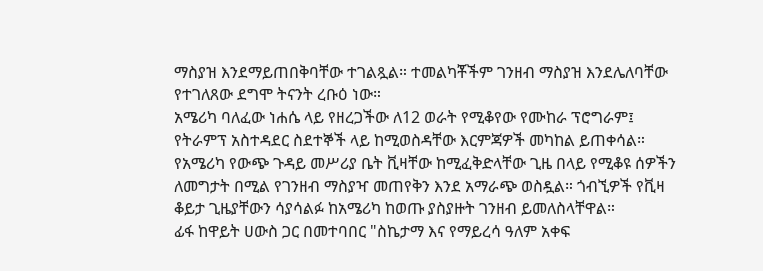ማስያዝ እንደማይጠበቅባቸው ተገልጿል። ተመልካቾችም ገንዘብ ማስያዝ እንደሌለባቸው የተገለጸው ደግሞ ትናንት ረቡዕ ነው።
አሜሪካ ባለፈው ነሐሴ ላይ የዘረጋችው ለ12 ወራት የሚቆየው የሙከራ ፕሮግራም፤ የትራምፕ አስተዳደር ስደተኞች ላይ ከሚወስዳቸው እርምጃዎች መካከል ይጠቀሳል።
የአሜሪካ የውጭ ጉዳይ መሥሪያ ቤት ቪዛቸው ከሚፈቅድላቸው ጊዜ በላይ የሚቆዩ ሰዎችን ለመግታት በሚል የገንዘብ ማስያዣ መጠየቅን እንደ አማራጭ ወስዷል። ጎብኚዎች የቪዛ ቆይታ ጊዜያቸውን ሳያሳልፉ ከአሜሪካ ከወጡ ያስያዙት ገንዘብ ይመለስላቸዋል።
ፊፋ ከዋይት ሀውስ ጋር በመተባበር "ስኬታማ እና የማይረሳ ዓለም አቀፍ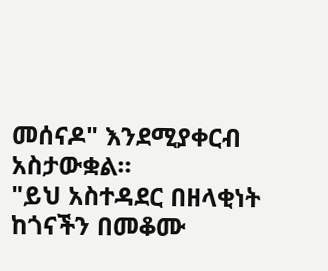መሰናዶ" እንደሚያቀርብ አስታውቋል።
"ይህ አስተዳደር በዘላቂነት ከጎናችን በመቆሙ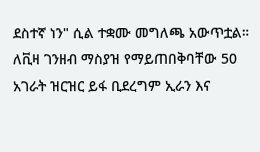ደስተኛ ነን" ሲል ተቋሙ መግለጫ አውጥቷል።
ለቪዛ ገንዘብ ማስያዝ የማይጠበቅባቸው 50 አገራት ዝርዝር ይፋ ቢደረግም ኢራን እና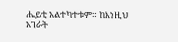ሔይቲ አልተካተቱም። ከእነዚህ አገራት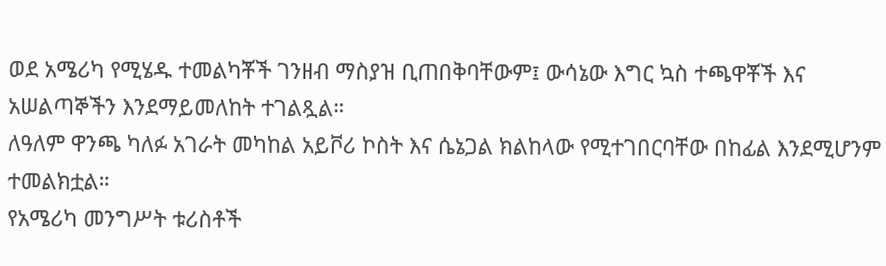ወደ አሜሪካ የሚሄዱ ተመልካቾች ገንዘብ ማስያዝ ቢጠበቅባቸውም፤ ውሳኔው እግር ኳስ ተጫዋቾች እና አሠልጣኞችን እንደማይመለከት ተገልጿል።
ለዓለም ዋንጫ ካለፉ አገራት መካከል አይቮሪ ኮስት እና ሴኔጋል ክልከላው የሚተገበርባቸው በከፊል እንደሚሆንም ተመልክቷል።
የአሜሪካ መንግሥት ቱሪስቶች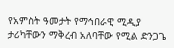የአምስት ዓመታት የማኅበራዊ ሚዲያ ታሪካቸውን ማቅረብ አለባቸው የሚል ድንጋጌ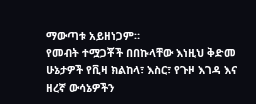ማውጣቱ አይዘነጋም።
የመብት ተሟጋቾች በበኩላቸው እነዚህ ቅድመ ሁኔታዎች የቪዛ ክልከላ፣ እስር፣ የጉዞ እገዳ እና ዘረኛ ውሳኔዎችን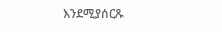እንደሚያሰርጹ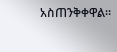አስጠንቅቀዋል።